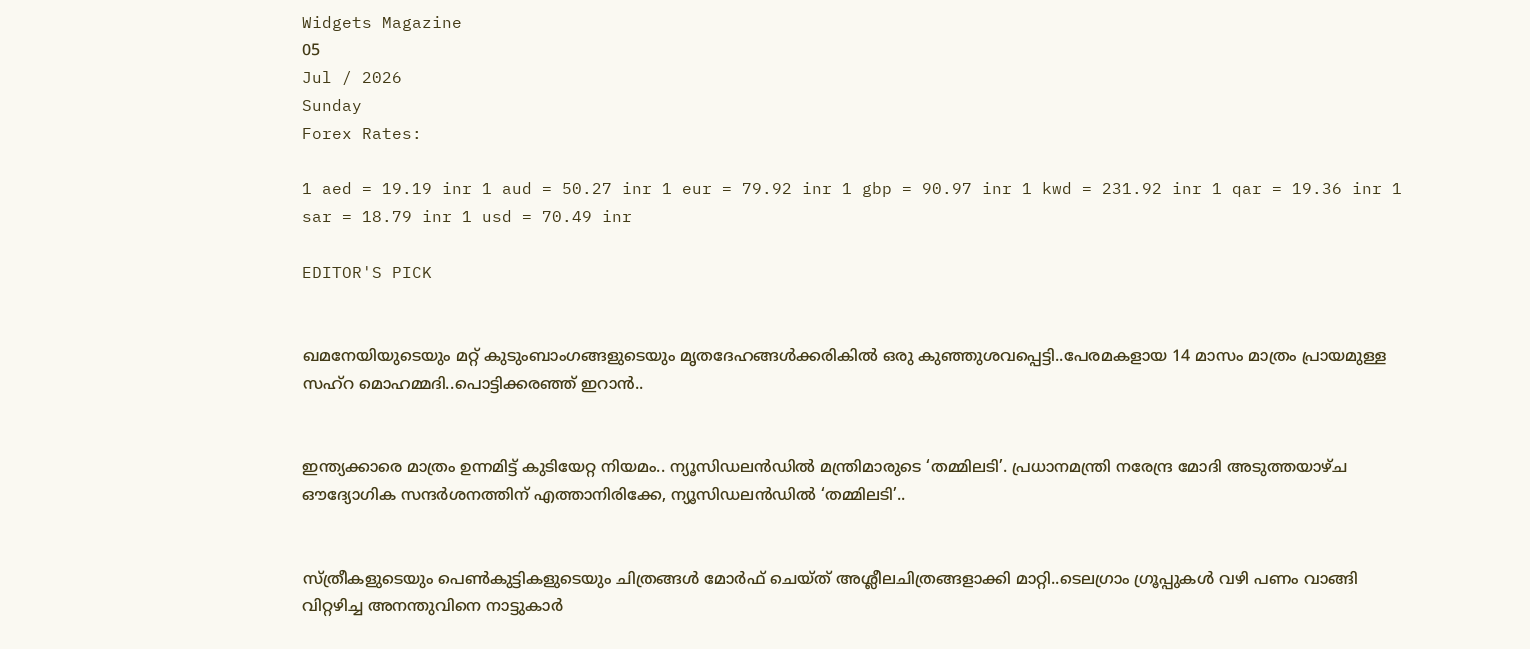Widgets Magazine
05
Jul / 2026
Sunday
Forex Rates:

1 aed = 19.19 inr 1 aud = 50.27 inr 1 eur = 79.92 inr 1 gbp = 90.97 inr 1 kwd = 231.92 inr 1 qar = 19.36 inr 1 sar = 18.79 inr 1 usd = 70.49 inr

EDITOR'S PICK


ഖമനേയിയുടെയും മറ്റ് കുടുംബാംഗങ്ങളുടെയും മൃതദേഹങ്ങൾക്കരികിൽ ഒരു കുഞ്ഞുശവപ്പെട്ടി..പേരമകളായ 14 മാസം മാത്രം പ്രായമുള്ള സഹ്റ മൊഹമ്മദി..പൊട്ടിക്കരഞ്ഞ് ഇറാൻ..


ഇന്ത്യക്കാരെ മാത്രം ഉന്നമിട്ട് കുടിയേറ്റ നിയമം.. ന്യൂസിഡലൻഡിൽ മന്ത്രിമാരുടെ ‘തമ്മിലടി’. പ്രധാനമന്ത്രി നരേന്ദ്ര മോദി അടുത്തയാഴ്ച ഔദ്യോഗിക സന്ദർശനത്തിന് എത്താനിരിക്കേ, ന്യൂസിഡലൻഡിൽ ‘തമ്മിലടി’..


സ്ത്രീകളുടെയും പെണ്‍കുട്ടികളുടെയും ചിത്രങ്ങള്‍ മോര്‍ഫ് ചെയ്ത് അശ്ലീലചിത്രങ്ങളാക്കി മാറ്റി..ടെലഗ്രാം ഗ്രൂപ്പുകള്‍ വഴി പണം വാങ്ങി വിറ്റഴിച്ച അനന്തുവിനെ നാട്ടുകാർ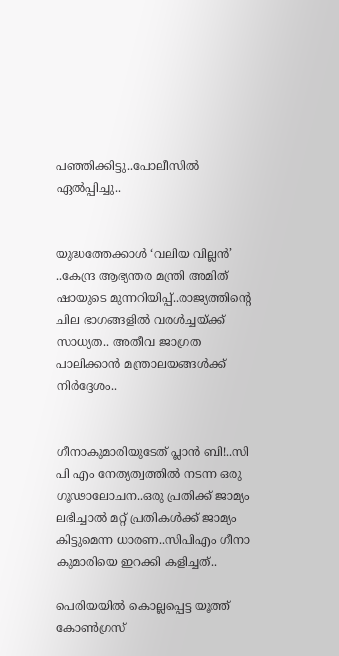പഞ്ഞിക്കിട്ടു..പോലീസിൽ ഏൽപ്പിച്ചു..


യുദ്ധത്തേക്കാൾ ‘വലിയ വില്ലൻ’ ..കേന്ദ്ര ആഭ്യന്തര മന്ത്രി അമിത് ഷായുടെ മുന്നറിയിപ്പ്..രാജ്യത്തിന്റെ ചില ഭാഗങ്ങളിൽ വരൾച്ചയ്ക്ക് സാധ്യത.. അതീവ ജാഗ്രത പാലിക്കാൻ മന്ത്രാലയങ്ങൾക്ക് നിർദ്ദേശം..


ഗീനാകുമാരിയുടേത് പ്ലാൻ ബി!..സി പി എം നേത്യത്വത്തിൽ നടന്ന ഒരു ഗൂഢാലോചന..ഒരു പ്രതിക്ക് ജാമ്യം ലഭിച്ചാൽ മറ്റ് പ്രതികൾക്ക് ജാമ്യം കിട്ടുമെന്ന ധാരണ..സിപിഎം ഗീനാ കുമാരിയെ ഇറക്കി കളിച്ചത്..

പെരിയയില്‍ കൊല്ലപ്പെട്ട യൂത്ത് കോണ്‍ഗ്രസ്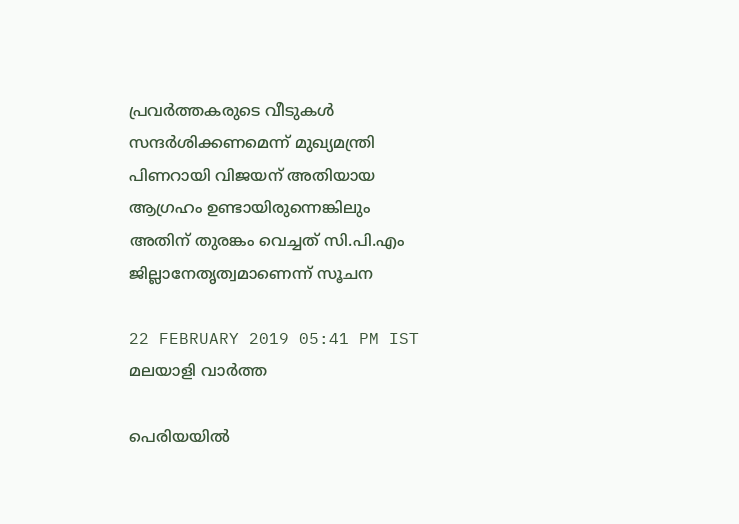പ്രവര്‍ത്തകരുടെ വീടുകള്‍ സന്ദര്‍ശിക്കണമെന്ന് മുഖ്യമന്ത്രി പിണറായി വിജയന് അതിയായ ആഗ്രഹം ഉണ്ടായിരുന്നെങ്കിലും അതിന് തുരങ്കം വെച്ചത് സി.പി.എം ജില്ലാനേതൃത്വമാണെന്ന് സൂചന

22 FEBRUARY 2019 05:41 PM IST
മലയാളി വാര്‍ത്ത

പെരിയയില്‍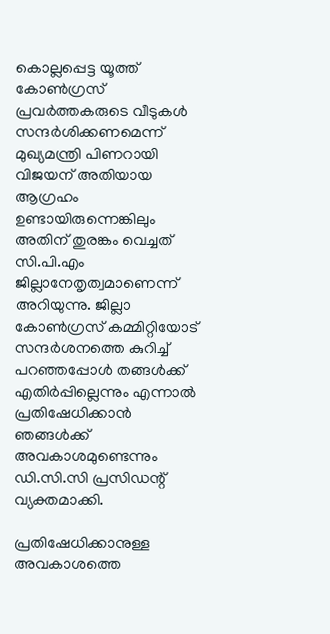കൊല്ലപ്പെട്ട യൂത്ത് കോണ്‍ഗ്രസ് പ്രവര്‍ത്തകരുടെ വീടുകള്‍ സന്ദര്‍ശിക്കണമെന്ന് മുഖ്യമന്ത്രി പിണറായി വിജയന് അതിയായ ആഗ്രഹം ഉണ്ടായിരുന്നെങ്കിലും അതിന് തുരങ്കം വെച്ചത് സി.പി.എം ജില്ലാനേതൃത്വമാണെന്ന് അറിയുന്നു. ജില്ലാ കോണ്‍ഗ്രസ് കമ്മിറ്റിയോട് സന്ദര്‍ശനത്തെ കുറിച്ച് പറഞ്ഞപ്പോള്‍ തങ്ങള്‍ക്ക് എതിര്‍പ്പില്ലെന്നും എന്നാല്‍ പ്രതിഷേധിക്കാന്‍ ഞങ്ങള്‍ക്ക് അവകാശമുണ്ടെന്നും ഡി.സി.സി പ്രസിഡന്റ് വ്യക്തമാക്കി.

പ്രതിഷേധിക്കാനുള്ള അവകാശത്തെ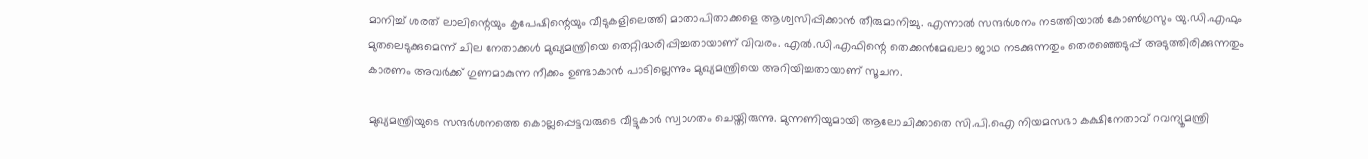മാനിച്ച് ശരത് ലാലിന്റെയും കൃപേഷിന്റെയും വീടുകളിലെത്തി മാതാപിതാക്കളെ ആശ്വസിപ്പിക്കാന്‍ തീരുമാനിച്ചു. എന്നാല്‍ സന്ദര്‍ശനം നടത്തിയാല്‍ കോണ്‍ഗ്രസും യു.ഡി.എഫും മുതലെടുക്കുമെന്ന് ചില നേതാക്കള്‍ മുഖ്യമന്ത്രിയെ തെറ്റിദ്ധരിപ്പിച്ചതായാണ് വിവരം. എല്‍.ഡി.എഫിന്റെ തെക്കന്‍മേഖലാ ജാഥ നടക്കുന്നതും തെരഞ്ഞെടുപ്പ് അടുത്തിരിക്കുന്നതും കാരണം അവര്‍ക്ക് ഗുണമാകുന്ന നീക്കം ഉണ്ടാകാന്‍ പാടില്ലെന്നും മുഖ്യമന്ത്രിയെ അറിയിച്ചതായാണ് സൂചന.

മുഖ്യമന്ത്രിയുടെ സന്ദര്‍ശനത്തെ കൊല്ലപ്പെട്ടവരുടെ വീട്ടുകാര്‍ സ്വാഗതം ചെയ്തിരുന്നു. മുന്നണിയുമായി ആലോചിക്കാതെ സി.പി.ഐ നിയമസഭാ കക്ഷിനേതാവ് റവന്യൂമന്ത്രി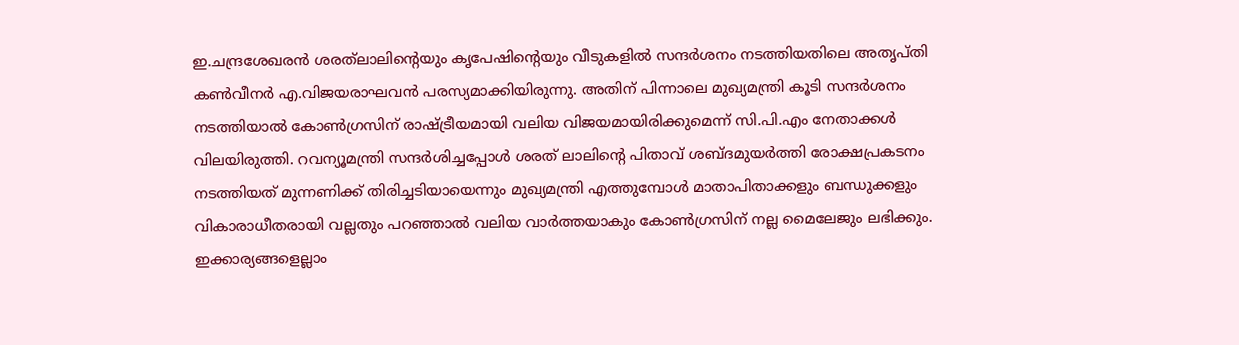ഇ.ചന്ദ്രശേഖരന്‍ ശരത്‌ലാലിന്റെയും കൃപേഷിന്റെയും വീടുകളില്‍ സന്ദര്‍ശനം നടത്തിയതിലെ അതൃപ്തി കണ്‍വീനര്‍ എ.വിജയരാഘവന്‍ പരസ്യമാക്കിയിരുന്നു. അതിന് പിന്നാലെ മുഖ്യമന്ത്രി കൂടി സന്ദര്‍ശനം നടത്തിയാല്‍ കോണ്‍ഗ്രസിന് രാഷ്ട്രീയമായി വലിയ വിജയമായിരിക്കുമെന്ന് സി.പി.എം നേതാക്കള്‍ വിലയിരുത്തി. റവന്യൂമന്ത്രി സന്ദര്‍ശിച്ചപ്പോള്‍ ശരത് ലാലിന്റെ പിതാവ് ശബ്ദമുയര്‍ത്തി രോക്ഷപ്രകടനം നടത്തിയത് മുന്നണിക്ക് തിരിച്ചടിയായെന്നും മുഖ്യമന്ത്രി എത്തുമ്പോള്‍ മാതാപിതാക്കളും ബന്ധുക്കളും വികാരാധീതരായി വല്ലതും പറഞ്ഞാല്‍ വലിയ വാര്‍ത്തയാകും കോണ്‍ഗ്രസിന് നല്ല മൈലേജും ലഭിക്കും. ഇക്കാര്യങ്ങളെല്ലാം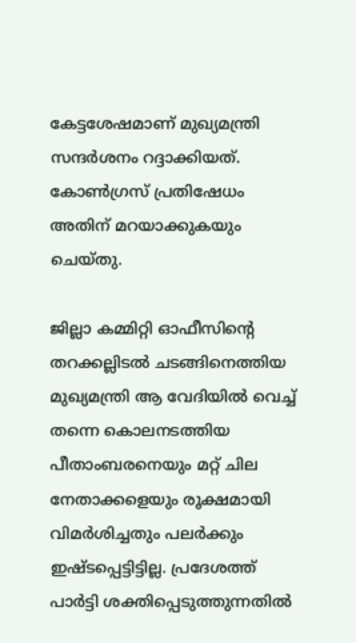കേട്ടശേഷമാണ് മുഖ്യമന്ത്രി സന്ദര്‍ശനം റദ്ദാക്കിയത്. കോണ്‍ഗ്രസ് പ്രതിഷേധം അതിന് മറയാക്കുകയും ചെയ്തു.

ജില്ലാ കമ്മിറ്റി ഓഫീസിന്റെ തറക്കല്ലിടല്‍ ചടങ്ങിനെത്തിയ മുഖ്യമന്ത്രി ആ വേദിയില്‍ വെച്ച് തന്നെ കൊലനടത്തിയ പീതാംബരനെയും മറ്റ് ചില നേതാക്കളെയും രൂക്ഷമായി വിമര്‍ശിച്ചതും പലര്‍ക്കും ഇഷ്ടപ്പെട്ടിട്ടില്ല. പ്രദേശത്ത് പാര്‍ട്ടി ശക്തിപ്പെടുത്തുന്നതില്‍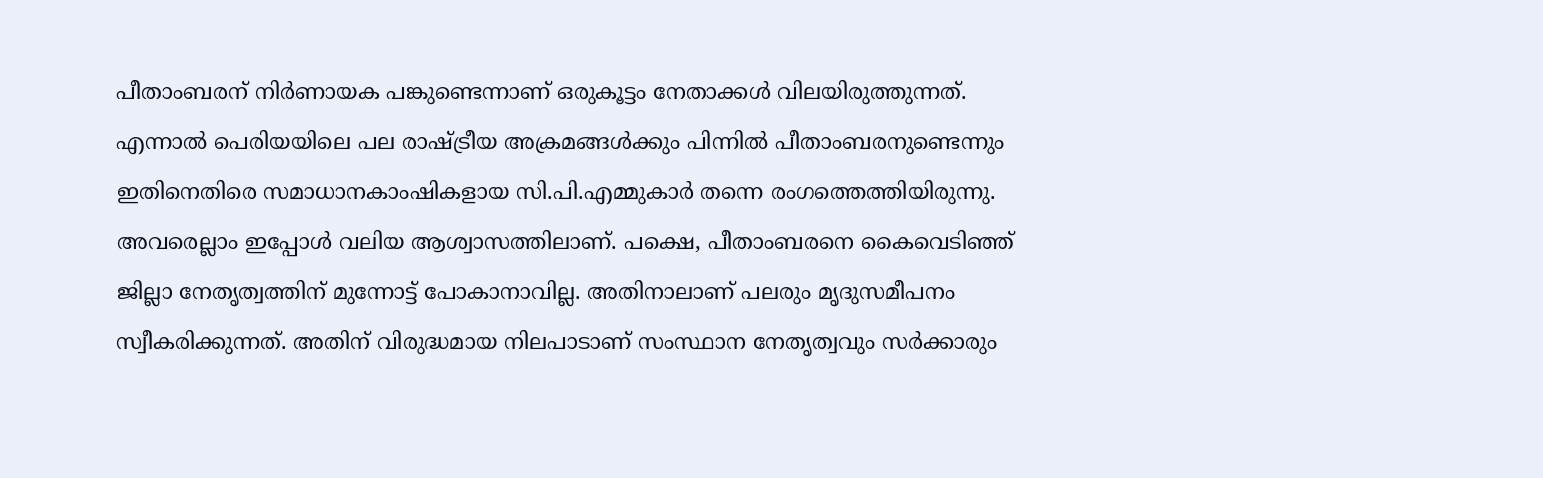പീതാംബരന് നിര്‍ണായക പങ്കുണ്ടെന്നാണ് ഒരുകൂട്ടം നേതാക്കള്‍ വിലയിരുത്തുന്നത്. എന്നാല്‍ പെരിയയിലെ പല രാഷ്ട്രീയ അക്രമങ്ങള്‍ക്കും പിന്നില്‍ പീതാംബരനുണ്ടെന്നും ഇതിനെതിരെ സമാധാനകാംഷികളായ സി.പി.എമ്മുകാര്‍ തന്നെ രംഗത്തെത്തിയിരുന്നു. അവരെല്ലാം ഇപ്പോള്‍ വലിയ ആശ്വാസത്തിലാണ്. പക്ഷെ, പീതാംബരനെ കൈവെടിഞ്ഞ് ജില്ലാ നേതൃത്വത്തിന് മുന്നോട്ട് പോകാനാവില്ല. അതിനാലാണ് പലരും മൃദുസമീപനം സ്വീകരിക്കുന്നത്. അതിന് വിരുദ്ധമായ നിലപാടാണ് സംസ്ഥാന നേതൃത്വവും സര്‍ക്കാരും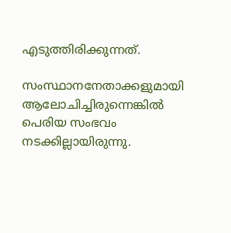എടുത്തിരിക്കുന്നത്.

സംസ്ഥാനനേതാക്കളുമായി ആലോചിച്ചിരുന്നെങ്കില്‍ പെരിയ സംഭവം നടക്കില്ലായിരുന്നു.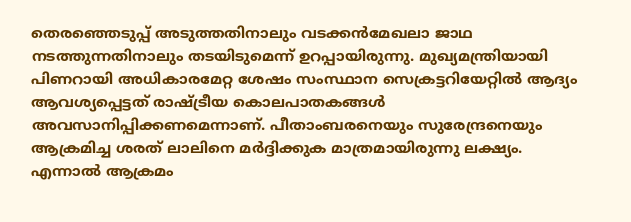തെരഞ്ഞെടുപ്പ് അടുത്തതിനാലും വടക്കന്‍മേഖലാ ജാഥ നടത്തുന്നതിനാലും തടയിടുമെന്ന് ഉറപ്പായിരുന്നു. മുഖ്യമന്ത്രിയായി പിണറായി അധികാരമേറ്റ ശേഷം സംസ്ഥാന സെക്രട്ടറിയേറ്റില്‍ ആദ്യം ആവശ്യപ്പെട്ടത് രാഷ്ട്രീയ കൊലപാതകങ്ങള്‍ അവസാനിപ്പിക്കണമെന്നാണ്. പീതാംബരനെയും സുരേന്ദ്രനെയും ആക്രമിച്ച ശരത് ലാലിനെ മര്‍ദ്ദിക്കുക മാത്രമായിരുന്നു ലക്ഷ്യം. എന്നാല്‍ ആക്രമം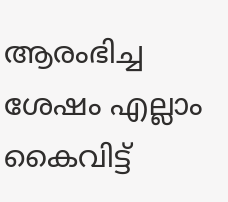ആരംഭിച്ച ശേഷം എല്ലാം കൈവിട്ട്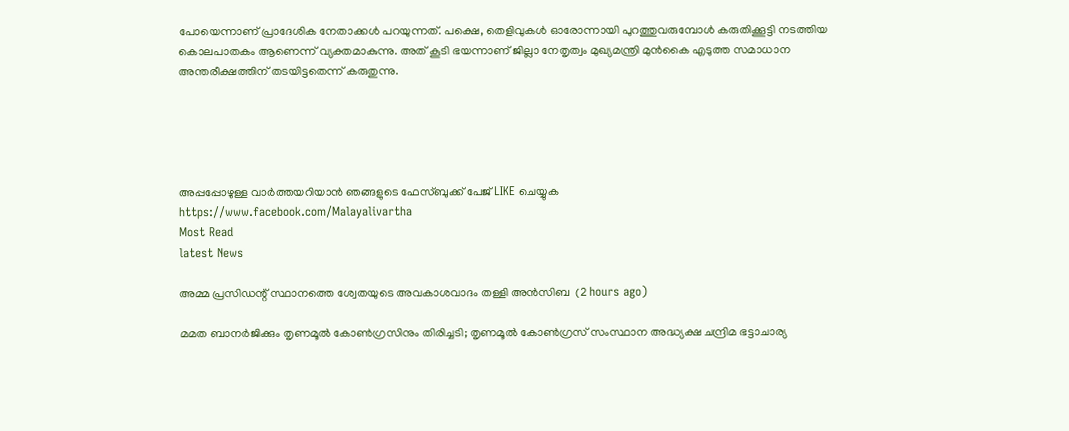പോയെന്നാണ് പ്രാദേശിക നേതാക്കള്‍ പറയുന്നത്. പക്ഷെ, തെളിവുകള്‍ ഓരോന്നായി പുറത്തുവരുമ്പോള്‍ കരുതിക്കൂട്ടി നടത്തിയ കൊലപാതകം ആണെന്ന് വ്യക്തമാകുന്നു. അത് കൂടി ഭയന്നാണ് ജില്ലാ നേതൃത്വം മുഖ്യമന്ത്രി മുന്‍കൈ എടുത്ത സമാധാന അന്തരീക്ഷത്തിന് തടയിട്ടതെന്ന് കരുതുന്നു.





അപ്പപ്പോഴുള്ള വാര്‍ത്തയറിയാന്‍ ഞങ്ങളുടെ ഫേസ്‌ബുക്ക്‌ പേജ് LIKE ചെയ്യുക
https://www.facebook.com/Malayalivartha
Most Read
latest News

അമ്മ പ്രസിഡന്റ് സ്ഥാനത്തെ ശ്വേതയുടെ അവകാശവാദം തള്ളി അന്‍സിബ  (2 hours ago)

മമത ബാനര്‍ജിക്കും തൃണമൂല്‍ കോണ്‍ഗ്രസിനും തിരിച്ചടി; തൃണമൂല്‍ കോണ്‍ഗ്രസ് സംസ്ഥാന അദ്ധ്യക്ഷ ചന്ദ്രിമ ഭട്ടാചാര്യ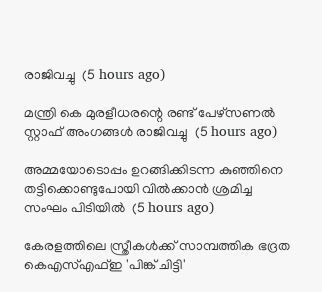രാജിവച്ചു  (5 hours ago)

മന്ത്രി കെ മുരളീധരന്റെ രണ്ട് പേഴ്‌സണല്‍ സ്റ്റാഫ് അംഗങ്ങള്‍ രാജിവച്ചു  (5 hours ago)

അമ്മയോടൊപ്പം ഉറങ്ങിക്കിടന്ന കുഞ്ഞിനെ തട്ടിക്കൊണ്ടുപോയി വില്‍ക്കാന്‍ ശ്രമിച്ച സംഘം പിടിയില്‍  (5 hours ago)

കേരളത്തിലെ സ്ത്രീകള്‍ക്ക് സാമ്പത്തിക ഭദ്രത കെഎസ്എഫ്ഇ 'പിങ്ക് ചിട്ടി'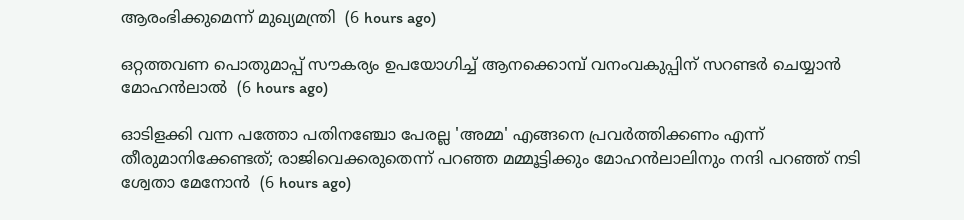ആരംഭിക്കുമെന്ന് മുഖ്യമന്ത്രി  (6 hours ago)

ഒറ്റത്തവണ പൊതുമാപ്പ് സൗകര്യം ഉപയോഗിച്ച് ആനക്കൊമ്പ് വനംവകുപ്പിന് സറണ്ടര്‍ ചെയ്യാന്‍ മോഹന്‍ലാല്‍  (6 hours ago)

ഓടിളക്കി വന്ന പത്തോ പതിനഞ്ചോ പേരല്ല 'അമ്മ' എങ്ങനെ പ്രവര്‍ത്തിക്കണം എന്ന് തീരുമാനിക്കേണ്ടത്; രാജിവെക്കരുതെന്ന് പറഞ്ഞ മമ്മൂട്ടിക്കും മോഹന്‍ലാലിനും നന്ദി പറഞ്ഞ് നടി ശ്വേതാ മേനോന്‍  (6 hours ago)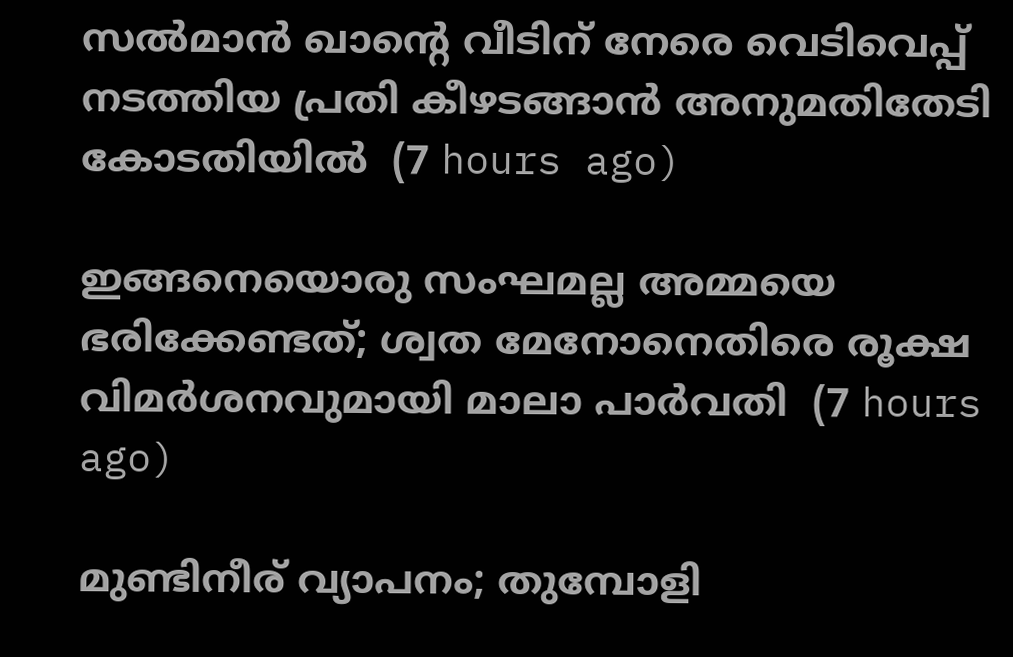സല്‍മാന്‍ ഖാന്റെ വീടിന് നേരെ വെടിവെപ്പ് നടത്തിയ പ്രതി കീഴടങ്ങാന്‍ അനുമതിതേടി കോടതിയില്‍  (7 hours ago)

ഇങ്ങനെയൊരു സംഘമല്ല അമ്മയെ ഭരിക്കേണ്ടത്; ശ്വത മേനോനെതിരെ രൂക്ഷ വിമര്‍ശനവുമായി മാലാ പാര്‍വതി  (7 hours ago)

മുണ്ടിനീര് വ്യാപനം; തുമ്പോളി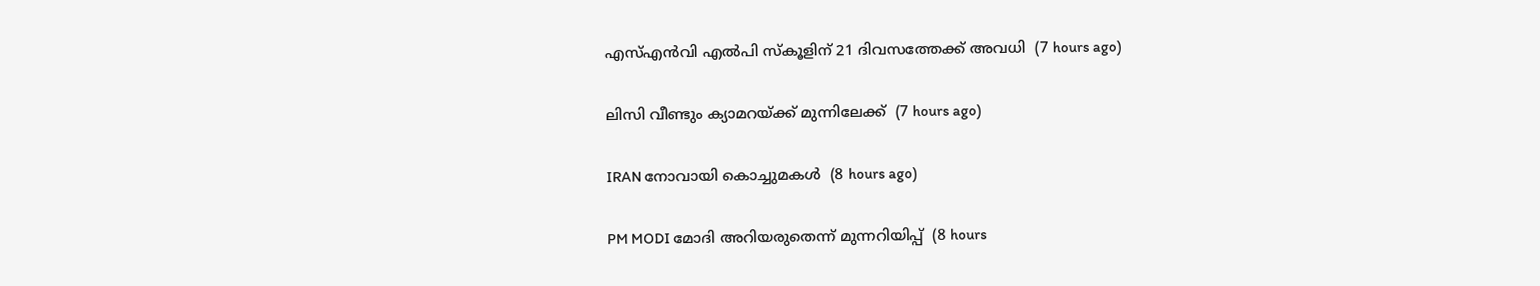എസ്എന്‍വി എല്‍പി സ്‌കൂളിന് 21 ദിവസത്തേക്ക് അവധി  (7 hours ago)

ലിസി വീണ്ടും ക്യാമറയ്ക്ക് മുന്നിലേക്ക്  (7 hours ago)

IRAN നോവായി കൊച്ചുമകൾ  (8 hours ago)

PM MODI മോദി അറിയരുതെന്ന് മുന്നറിയിപ്പ്  (8 hours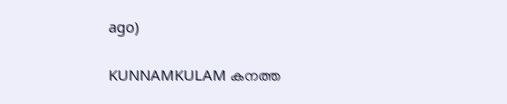ago)

KUNNAMKULAM കനത്ത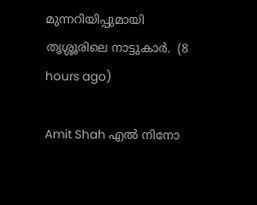മുന്നറിയിപ്പുമായി തൃശ്ശൂരിലെ നാട്ടുകാര്‍.  (8 hours ago)

Amit Shah എൽ നിനോ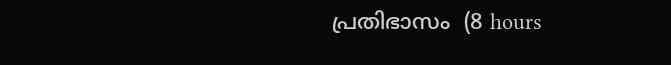പ്രതിഭാസം  (8 hours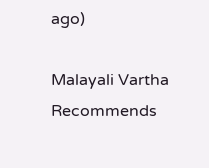ago)

Malayali Vartha Recommends